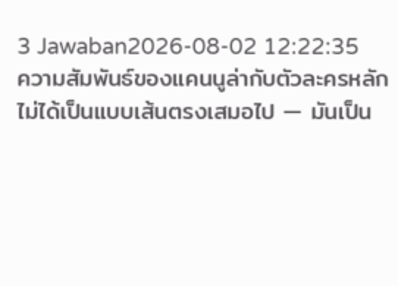3 Jawaban2026-08-02 12:22:35
ความสัมพันธ์ของแคนนูล่ากับตัวละครหลักไม่ได้เป็นแบบเส้นตรงเสมอไป — มันเป็น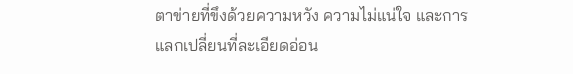ตาข่ายที่ขึงด้วยความหวัง ความไม่แน่ใจ และการแลกเปลี่ยนที่ละเอียดอ่อน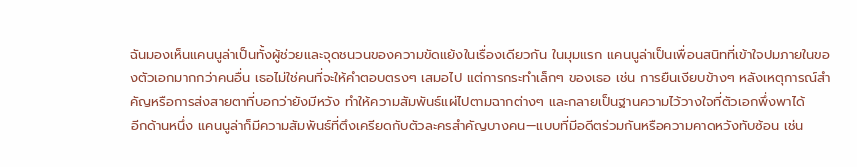ฉันมองเห็นแคนนูล่าเป็นทั้งผู้ช่วยและจุดชนวนของความขัดแย้งในเรื่องเดียวกัน ในมุมแรก แคนนูล่าเป็นเพื่อนสนิทที่เข้าใจปมภายในของตัวเอกมากกว่าคนอื่น เธอไม่ใช่คนที่จะให้คำตอบตรงๆ เสมอไป แต่การกระทำเล็กๆ ของเธอ เช่น การยืนเงียบข้างๆ หลังเหตุการณ์สำคัญหรือการส่งสายตาที่บอกว่ายังมีหวัง ทำให้ความสัมพันธ์แผ่ไปตามฉากต่างๆ และกลายเป็นฐานความไว้วางใจที่ตัวเอกพึ่งพาได้
อีกด้านหนึ่ง แคนนูล่าก็มีความสัมพันธ์ที่ตึงเครียดกับตัวละครสำคัญบางคน—แบบที่มีอดีตร่วมกันหรือความคาดหวังทับซ้อน เช่น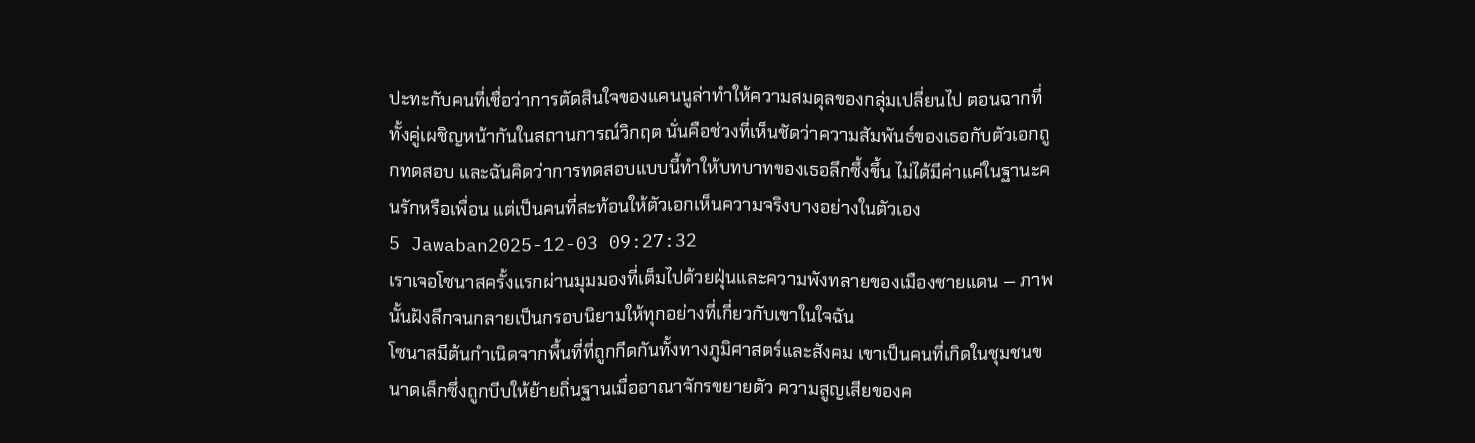ปะทะกับคนที่เชื่อว่าการตัดสินใจของแคนนูล่าทำให้ความสมดุลของกลุ่มเปลี่ยนไป ตอนฉากที่ทั้งคู่เผชิญหน้ากันในสถานการณ์วิกฤต นั่นคือช่วงที่เห็นชัดว่าความสัมพันธ์ของเธอกับตัวเอกถูกทดสอบ และฉันคิดว่าการทดสอบแบบนี้ทำให้บทบาทของเธอลึกซึ้งขึ้น ไม่ได้มีค่าแค่ในฐานะคนรักหรือเพื่อน แต่เป็นคนที่สะท้อนให้ตัวเอกเห็นความจริงบางอย่างในตัวเอง
5 Jawaban2025-12-03 09:27:32
เราเจอโซนาสครั้งแรกผ่านมุมมองที่เต็มไปด้วยฝุ่นและความพังทลายของเมืองชายแดน — ภาพนั้นฝังลึกจนกลายเป็นกรอบนิยามให้ทุกอย่างที่เกี่ยวกับเขาในใจฉัน
โซนาสมีต้นกำเนิดจากพื้นที่ที่ถูกกีดกันทั้งทางภูมิศาสตร์และสังคม เขาเป็นคนที่เกิดในชุมชนขนาดเล็กซึ่งถูกบีบให้ย้ายถิ่นฐานเมื่ออาณาจักรขยายตัว ความสูญเสียของค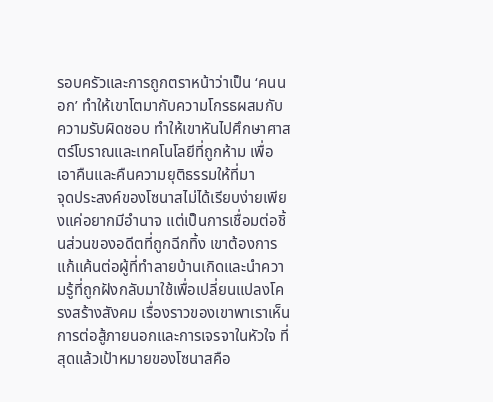รอบครัวและการถูกตราหน้าว่าเป็น ‘คนนอก’ ทำให้เขาโตมากับความโกรธผสมกับความรับผิดชอบ ทำให้เขาหันไปศึกษาศาสตร์โบราณและเทคโนโลยีที่ถูกห้าม เพื่อเอาคืนและคืนความยุติธรรมให้ที่มา
จุดประสงค์ของโซนาสไม่ได้เรียบง่ายเพียงแค่อยากมีอำนาจ แต่เป็นการเชื่อมต่อชิ้นส่วนของอดีตที่ถูกฉีกทิ้ง เขาต้องการแก้แค้นต่อผู้ที่ทำลายบ้านเกิดและนำความรู้ที่ถูกฝังกลับมาใช้เพื่อเปลี่ยนแปลงโครงสร้างสังคม เรื่องราวของเขาพาเราเห็นการต่อสู้ภายนอกและการเจรจาในหัวใจ ที่สุดแล้วเป้าหมายของโซนาสคือ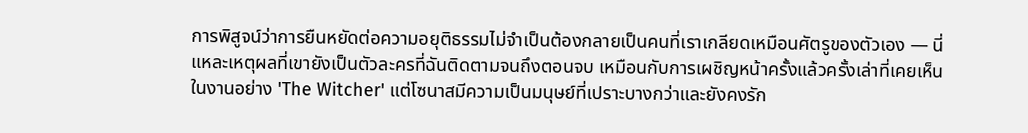การพิสูจน์ว่าการยืนหยัดต่อความอยุติธรรมไม่จำเป็นต้องกลายเป็นคนที่เราเกลียดเหมือนศัตรูของตัวเอง — นี่แหละเหตุผลที่เขายังเป็นตัวละครที่ฉันติดตามจนถึงตอนจบ เหมือนกับการเผชิญหน้าครั้งแล้วครั้งเล่าที่เคยเห็นในงานอย่าง 'The Witcher' แต่โซนาสมีความเป็นมนุษย์ที่เปราะบางกว่าและยังคงรัก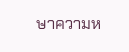ษาความห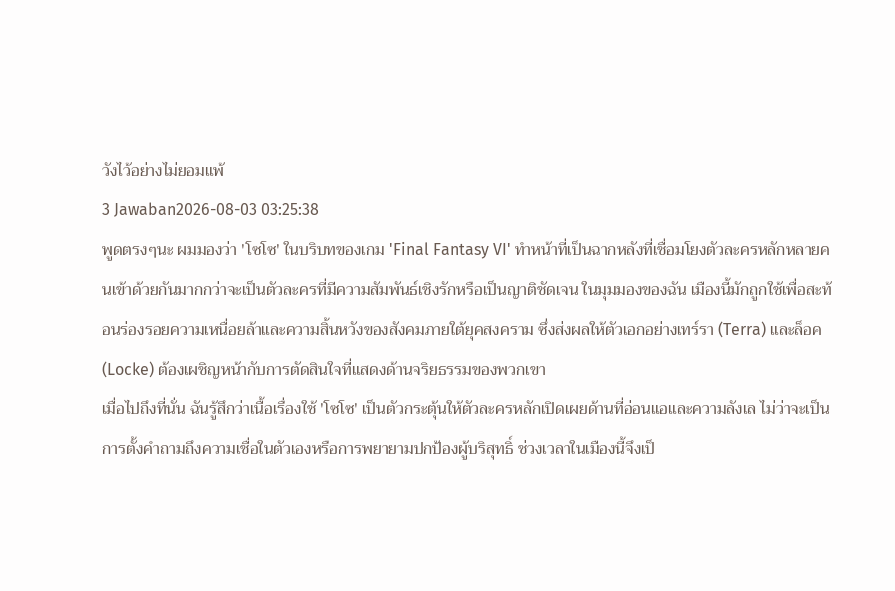วังไว้อย่างไม่ยอมแพ้
3 Jawaban2026-08-03 03:25:38
พูดตรงๆนะ ผมมองว่า 'โซโซ' ในบริบทของเกม 'Final Fantasy VI' ทำหน้าที่เป็นฉากหลังที่เชื่อมโยงตัวละครหลักหลายคนเข้าด้วยกันมากกว่าจะเป็นตัวละครที่มีความสัมพันธ์เชิงรักหรือเป็นญาติชัดเจน ในมุมมองของฉัน เมืองนี้มักถูกใช้เพื่อสะท้อนร่องรอยความเหนื่อยล้าและความสิ้นหวังของสังคมภายใต้ยุคสงคราม ซึ่งส่งผลให้ตัวเอกอย่างเทร์รา (Terra) และล็อค (Locke) ต้องเผชิญหน้ากับการตัดสินใจที่แสดงด้านจริยธรรมของพวกเขา
เมื่อไปถึงที่นั่น ฉันรู้สึกว่าเนื้อเรื่องใช้ 'โซโซ' เป็นตัวกระตุ้นให้ตัวละครหลักเปิดเผยด้านที่อ่อนแอและความลังเล ไม่ว่าจะเป็นการตั้งคำถามถึงความเชื่อในตัวเองหรือการพยายามปกป้องผู้บริสุทธิ์ ช่วงเวลาในเมืองนี้จึงเป็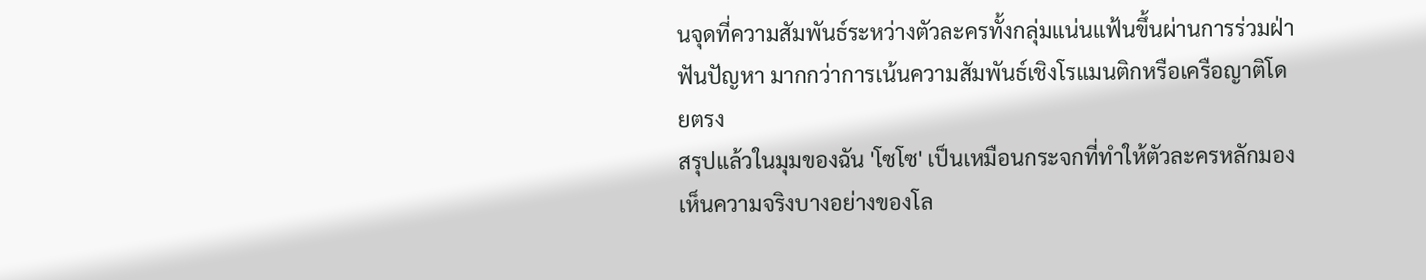นจุดที่ความสัมพันธ์ระหว่างตัวละครทั้งกลุ่มแน่นแฟ้นขึ้นผ่านการร่วมฝ่าฟันปัญหา มากกว่าการเน้นความสัมพันธ์เชิงโรแมนติกหรือเครือญาติโดยตรง
สรุปแล้วในมุมของฉัน 'โซโซ' เป็นเหมือนกระจกที่ทำให้ตัวละครหลักมองเห็นความจริงบางอย่างของโล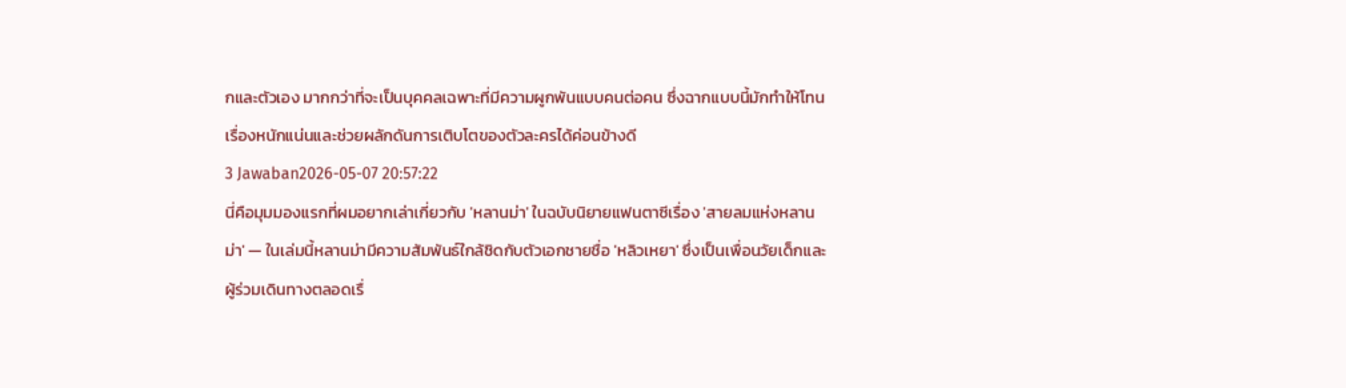กและตัวเอง มากกว่าที่จะเป็นบุคคลเฉพาะที่มีความผูกพันแบบคนต่อคน ซึ่งฉากแบบนี้มักทำให้โทนเรื่องหนักแน่นและช่วยผลักดันการเติบโตของตัวละครได้ค่อนข้างดี
3 Jawaban2026-05-07 20:57:22
นี่คือมุมมองแรกที่ผมอยากเล่าเกี่ยวกับ 'หลานม่า' ในฉบับนิยายแฟนตาซีเรื่อง 'สายลมแห่งหลานม่า' — ในเล่มนี้หลานม่ามีความสัมพันธ์ใกล้ชิดกับตัวเอกชายชื่อ 'หลิวเหยา' ซึ่งเป็นเพื่อนวัยเด็กและผู้ร่วมเดินทางตลอดเรื่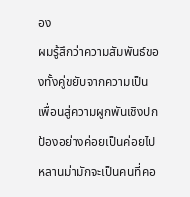อง
ผมรู้สึกว่าความสัมพันธ์ของทั้งคู่ขยับจากความเป็นเพื่อนสู่ความผูกพันเชิงปกป้องอย่างค่อยเป็นค่อยไป หลานม่ามักจะเป็นคนที่คอ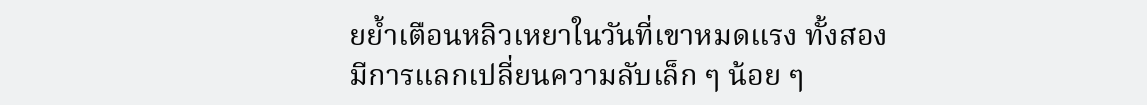ยย้ำเตือนหลิวเหยาในวันที่เขาหมดแรง ทั้งสองมีการแลกเปลี่ยนความลับเล็ก ๆ น้อย ๆ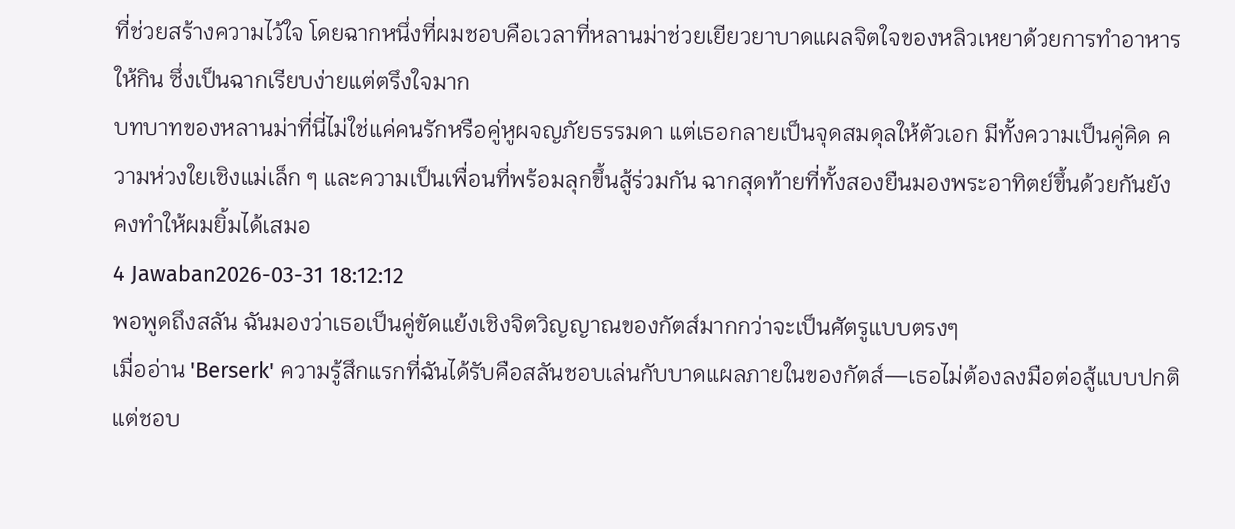ที่ช่วยสร้างความไว้ใจ โดยฉากหนึ่งที่ผมชอบคือเวลาที่หลานม่าช่วยเยียวยาบาดแผลจิตใจของหลิวเหยาด้วยการทำอาหารให้กิน ซึ่งเป็นฉากเรียบง่ายแต่ตรึงใจมาก
บทบาทของหลานม่าที่นี่ไม่ใช่แค่คนรักหรือคู่หูผจญภัยธรรมดา แต่เธอกลายเป็นจุดสมดุลให้ตัวเอก มีทั้งความเป็นคู่คิด ความห่วงใยเชิงแม่เล็ก ๆ และความเป็นเพื่อนที่พร้อมลุกขึ้นสู้ร่วมกัน ฉากสุดท้ายที่ทั้งสองยืนมองพระอาทิตย์ขึ้นด้วยกันยังคงทำให้ผมยิ้มได้เสมอ
4 Jawaban2026-03-31 18:12:12
พอพูดถึงสลัน ฉันมองว่าเธอเป็นคู่ขัดแย้งเชิงจิตวิญญาณของกัตส์มากกว่าจะเป็นศัตรูแบบตรงๆ
เมื่ออ่าน 'Berserk' ความรู้สึกแรกที่ฉันได้รับคือสลันชอบเล่นกับบาดแผลภายในของกัตส์—เธอไม่ต้องลงมือต่อสู้แบบปกติ แต่ชอบ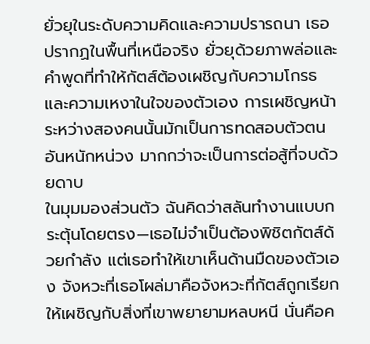ยั่วยุในระดับความคิดและความปรารถนา เธอปรากฏในพื้นที่เหนือจริง ยั่วยุด้วยภาพล่อและคำพูดที่ทำให้กัตส์ต้องเผชิญกับความโกรธและความเหงาในใจของตัวเอง การเผชิญหน้าระหว่างสองคนนั้นมักเป็นการทดสอบตัวตนอันหนักหน่วง มากกว่าจะเป็นการต่อสู้ที่จบด้วยดาบ
ในมุมมองส่วนตัว ฉันคิดว่าสลันทำงานแบบกระตุ้นโดยตรง—เธอไม่จำเป็นต้องพิชิตกัตส์ด้วยกำลัง แต่เธอทำให้เขาเห็นด้านมืดของตัวเอง จังหวะที่เธอโผล่มาคือจังหวะที่กัตส์ถูกเรียกให้เผชิญกับสิ่งที่เขาพยายามหลบหนี นั่นคือค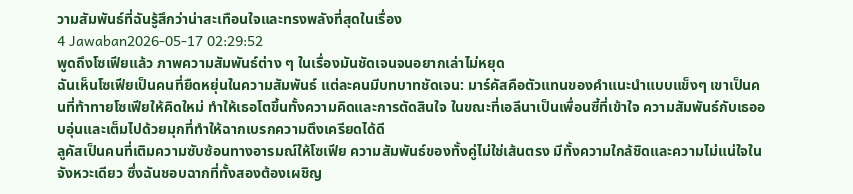วามสัมพันธ์ที่ฉันรู้สึกว่าน่าสะเทือนใจและทรงพลังที่สุดในเรื่อง
4 Jawaban2026-05-17 02:29:52
พูดถึงโซเฟียแล้ว ภาพความสัมพันธ์ต่าง ๆ ในเรื่องมันชัดเจนจนอยากเล่าไม่หยุด
ฉันเห็นโซเฟียเป็นคนที่ยืดหยุ่นในความสัมพันธ์ แต่ละคนมีบทบาทชัดเจน: มาร์คัสคือตัวแทนของคำแนะนำแบบแข็งๆ เขาเป็นคนที่ท้าทายโซเฟียให้คิดใหม่ ทำให้เธอโตขึ้นทั้งความคิดและการตัดสินใจ ในขณะที่เอลีนาเป็นเพื่อนซี้ที่เข้าใจ ความสัมพันธ์กับเธออบอุ่นและเต็มไปด้วยมุกที่ทำให้ฉากเบรกความตึงเครียดได้ดี
ลูคัสเป็นคนที่เติมความซับซ้อนทางอารมณ์ให้โซเฟีย ความสัมพันธ์ของทั้งคู่ไม่ใช่เส้นตรง มีทั้งความใกล้ชิดและความไม่แน่ใจในจังหวะเดียว ซึ่งฉันชอบฉากที่ทั้งสองต้องเผชิญ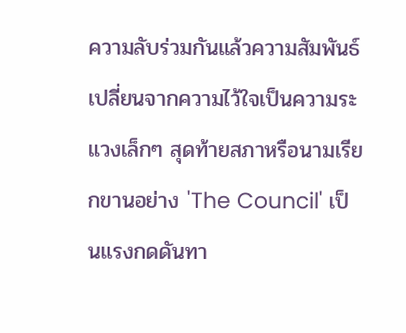ความลับร่วมกันแล้วความสัมพันธ์เปลี่ยนจากความไว้ใจเป็นความระแวงเล็กๆ สุดท้ายสภาหรือนามเรียกขานอย่าง 'The Council' เป็นแรงกดดันทา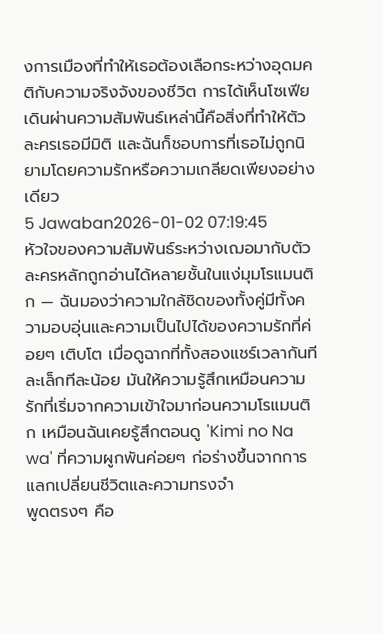งการเมืองที่ทำให้เธอต้องเลือกระหว่างอุดมคติกับความจริงจังของชีวิต การได้เห็นโซเฟียเดินผ่านความสัมพันธ์เหล่านี้คือสิ่งที่ทำให้ตัวละครเธอมีมิติ และฉันก็ชอบการที่เธอไม่ถูกนิยามโดยความรักหรือความเกลียดเพียงอย่างเดียว
5 Jawaban2026-01-02 07:19:45
หัวใจของความสัมพันธ์ระหว่างเฌอมากับตัวละครหลักถูกอ่านได้หลายชั้นในแง่มุมโรแมนติก — ฉันมองว่าความใกล้ชิดของทั้งคู่มีทั้งความอบอุ่นและความเป็นไปได้ของความรักที่ค่อยๆ เติบโต เมื่อดูฉากที่ทั้งสองแชร์เวลากันทีละเล็กทีละน้อย มันให้ความรู้สึกเหมือนความรักที่เริ่มจากความเข้าใจมาก่อนความโรแมนติก เหมือนฉันเคยรู้สึกตอนดู 'Kimi no Na wa' ที่ความผูกพันค่อยๆ ก่อร่างขึ้นจากการแลกเปลี่ยนชีวิตและความทรงจำ
พูดตรงๆ คือ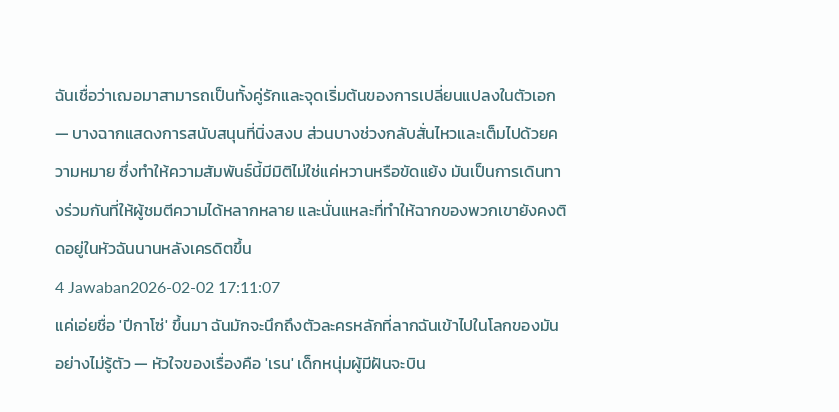ฉันเชื่อว่าเฌอมาสามารถเป็นทั้งคู่รักและจุดเริ่มต้นของการเปลี่ยนแปลงในตัวเอก — บางฉากแสดงการสนับสนุนที่นิ่งสงบ ส่วนบางช่วงกลับสั่นไหวและเต็มไปด้วยความหมาย ซึ่งทำให้ความสัมพันธ์นี้มีมิติไม่ใช่แค่หวานหรือขัดแย้ง มันเป็นการเดินทางร่วมกันที่ให้ผู้ชมตีความได้หลากหลาย และนั่นแหละที่ทำให้ฉากของพวกเขายังคงติดอยู่ในหัวฉันนานหลังเครดิตขึ้น
4 Jawaban2026-02-02 17:11:07
แค่เอ่ยชื่อ 'ปีกาโซ่' ขึ้นมา ฉันมักจะนึกถึงตัวละครหลักที่ลากฉันเข้าไปในโลกของมันอย่างไม่รู้ตัว — หัวใจของเรื่องคือ 'เรน' เด็กหนุ่มผู้มีฝันจะบิน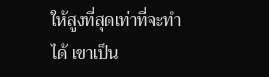ให้สูงที่สุดเท่าที่จะทำได้ เขาเป็น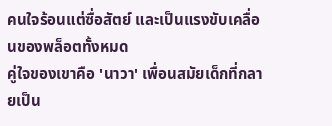คนใจร้อนแต่ซื่อสัตย์ และเป็นแรงขับเคลื่อนของพล็อตทั้งหมด
คู่ใจของเขาคือ 'นาวา' เพื่อนสมัยเด็กที่กลายเป็น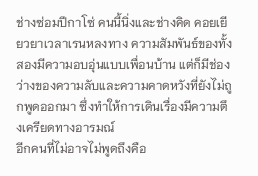ช่างซ่อมปีกาโซ่ คนนี้นิ่งและช่างคิด คอยเยียวยาเวลาเรนหลงทาง ความสัมพันธ์ของทั้งสองมีความอบอุ่นแบบเพื่อนบ้าน แต่ก็มีช่องว่างของความลับและความคาดหวังที่ยังไม่ถูกพูดออกมา ซึ่งทำให้การเดินเรื่องมีความตึงเครียดทางอารมณ์
อีกคนที่ไม่อาจไม่พูดถึงคือ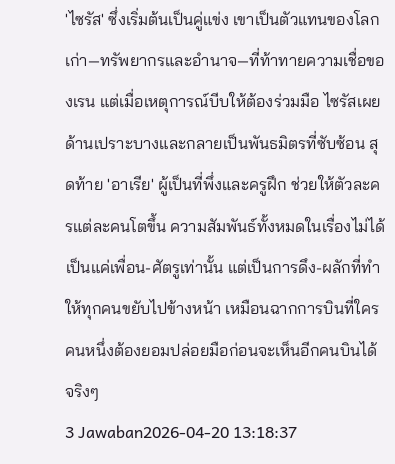'ไซรัส' ซึ่งเริ่มต้นเป็นคู่แข่ง เขาเป็นตัวแทนของโลกเก่า—ทรัพยากรและอำนาจ—ที่ท้าทายความเชื่อของเรน แต่เมื่อเหตุการณ์บีบให้ต้องร่วมมือ ไซรัสเผยด้านเปราะบางและกลายเป็นพันธมิตรที่ซับซ้อน สุดท้าย 'อาเรีย' ผู้เป็นที่พึ่งและครูฝึก ช่วยให้ตัวละครแต่ละคนโตขึ้น ความสัมพันธ์ทั้งหมดในเรื่องไม่ได้เป็นแค่เพื่อน-ศัตรูเท่านั้น แต่เป็นการดึง-ผลักที่ทำให้ทุกคนขยับไปข้างหน้า เหมือนฉากการบินที่ใครคนหนึ่งต้องยอมปล่อยมือก่อนจะเห็นอีกคนบินได้จริงๆ
3 Jawaban2026-04-20 13:18:37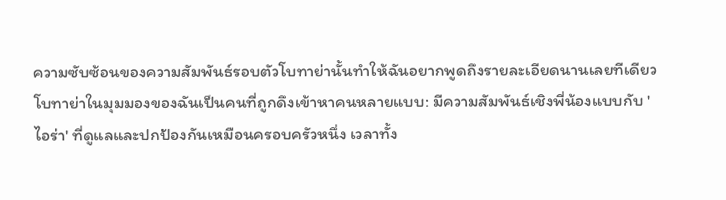ความซับซ้อนของความสัมพันธ์รอบตัวโบทาย่านั้นทำให้ฉันอยากพูดถึงรายละเอียดนานเลยทีเดียว
โบทาย่าในมุมมองของฉันเป็นคนที่ถูกดึงเข้าหาคนหลายแบบ: มีความสัมพันธ์เชิงพี่น้องแบบกับ 'ไอร่า' ที่ดูแลและปกป้องกันเหมือนครอบครัวหนึ่ง เวลาทั้ง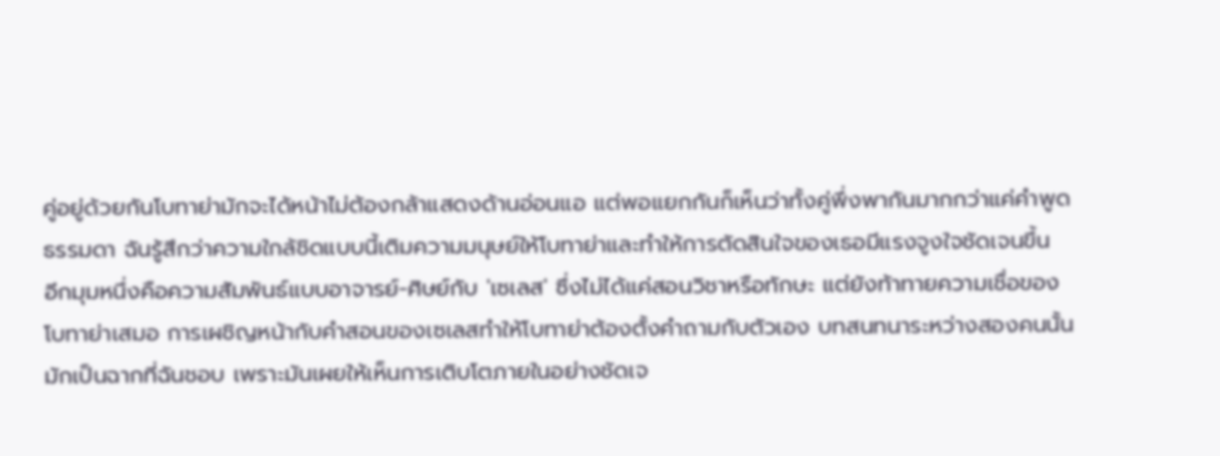คู่อยู่ด้วยกันโบทาย่ามักจะได้หน้าไม่ต้องกล้าแสดงด้านอ่อนแอ แต่พอแยกกันก็เห็นว่าทั้งคู่พึ่งพากันมากกว่าแค่คำพูดธรรมดา ฉันรู้สึกว่าความใกล้ชิดแบบนี้เติมความมนุษย์ให้โบทาย่าและทำให้การตัดสินใจของเธอมีแรงจูงใจชัดเจนขึ้น
อีกมุมหนึ่งคือความสัมพันธ์แบบอาจารย์-ศิษย์กับ 'เซเลส' ซึ่งไม่ได้แค่สอนวิชาหรือทักษะ แต่ยังท้าทายความเชื่อของโบทาย่าเสมอ การเผชิญหน้ากับคำสอนของเซเลสทำให้โบทาย่าต้องตั้งคำถามกับตัวเอง บทสนทนาระหว่างสองคนนั้นมักเป็นฉากที่ฉันชอบ เพราะมันเผยให้เห็นการเติบโตภายในอย่างชัดเจ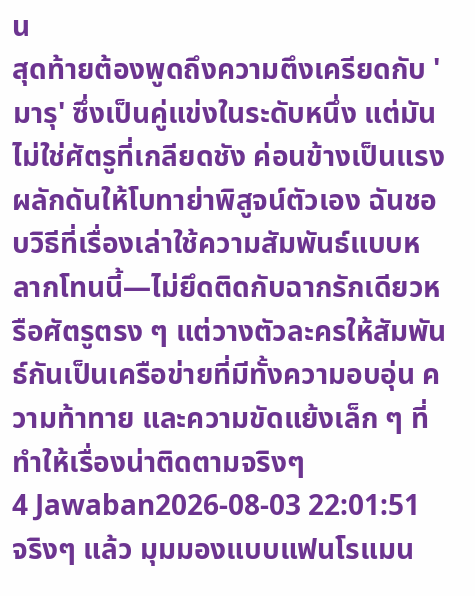น
สุดท้ายต้องพูดถึงความตึงเครียดกับ 'มารุ' ซึ่งเป็นคู่แข่งในระดับหนึ่ง แต่มันไม่ใช่ศัตรูที่เกลียดชัง ค่อนข้างเป็นแรงผลักดันให้โบทาย่าพิสูจน์ตัวเอง ฉันชอบวิธีที่เรื่องเล่าใช้ความสัมพันธ์แบบหลากโทนนี้—ไม่ยึดติดกับฉากรักเดียวหรือศัตรูตรง ๆ แต่วางตัวละครให้สัมพันธ์กันเป็นเครือข่ายที่มีทั้งความอบอุ่น ความท้าทาย และความขัดแย้งเล็ก ๆ ที่ทำให้เรื่องน่าติดตามจริงๆ
4 Jawaban2026-08-03 22:01:51
จริงๆ แล้ว มุมมองแบบแฟนโรแมน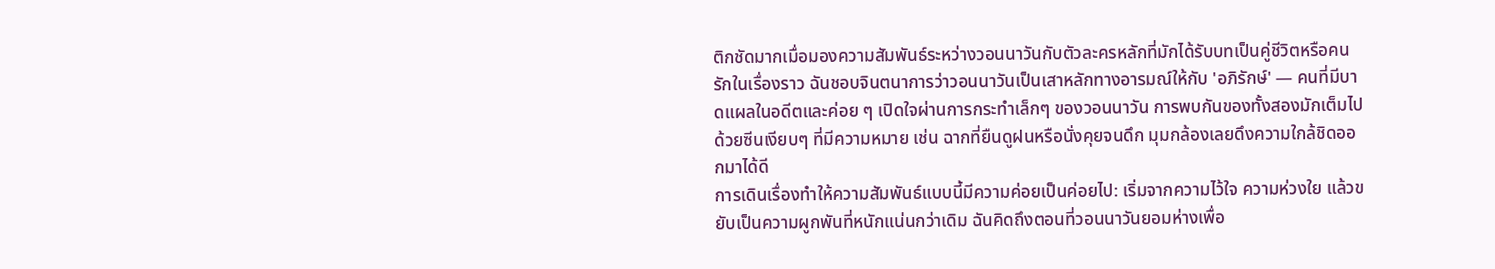ติกชัดมากเมื่อมองความสัมพันธ์ระหว่างวอนนาวันกับตัวละครหลักที่มักได้รับบทเป็นคู่ชีวิตหรือคนรักในเรื่องราว ฉันชอบจินตนาการว่าวอนนาวันเป็นเสาหลักทางอารมณ์ให้กับ 'อภิรักษ์' — คนที่มีบาดแผลในอดีตและค่อย ๆ เปิดใจผ่านการกระทำเล็กๆ ของวอนนาวัน การพบกันของทั้งสองมักเต็มไปด้วยซีนเงียบๆ ที่มีความหมาย เช่น ฉากที่ยืนดูฝนหรือนั่งคุยจนดึก มุมกล้องเลยดึงความใกล้ชิดออกมาได้ดี
การเดินเรื่องทำให้ความสัมพันธ์แบบนี้มีความค่อยเป็นค่อยไป: เริ่มจากความไว้ใจ ความห่วงใย แล้วขยับเป็นความผูกพันที่หนักแน่นกว่าเดิม ฉันคิดถึงตอนที่วอนนาวันยอมห่างเพื่อ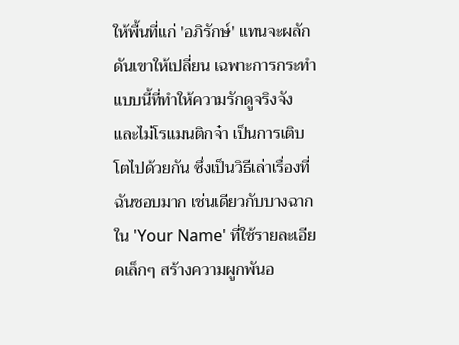ให้พื้นที่แก่ 'อภิรักษ์' แทนจะผลักดันเขาให้เปลี่ยน เฉพาะการกระทำแบบนี้ที่ทำให้ความรักดูจริงจังและไม่โรแมนติกจ๋า เป็นการเติบโตไปด้วยกัน ซึ่งเป็นวิธีเล่าเรื่องที่ฉันชอบมาก เช่นเดียวกับบางฉากใน 'Your Name' ที่ใช้รายละเอียดเล็กๆ สร้างความผูกพันอ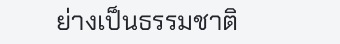ย่างเป็นธรรมชาติ